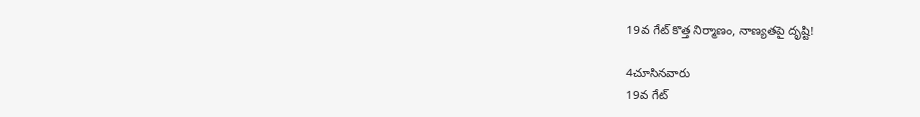19వ గేట్ కొత్త నిర్మాణం, నాణ్యతపై దృష్టి!

4చూసినవారు
19వ గేట్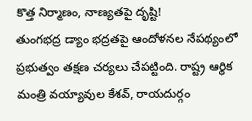కొత్త నిర్మాణం, నాణ్యతపై దృష్టి!
తుంగభద్ర డ్యాం భద్రతపై ఆందోళనల నేపథ్యంలో ప్రభుత్వం తక్షణ చర్యలు చేపట్టింది. రాష్ట్ర ఆర్థిక మంత్రి వయ్యావుల కేశవ్, రాయదుర్గం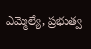ఎమ్మెల్యే, ప్రభుత్వ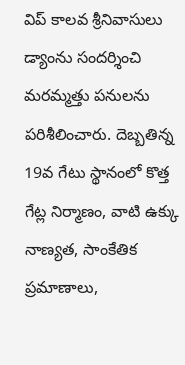విప్ కాలవ శ్రీనివాసులు డ్యాంను సందర్శించి మరమ్మత్తు పనులను పరిశీలించారు. దెబ్బతిన్న 19వ గేటు స్థానంలో కొత్త గేట్ల నిర్మాణం, వాటి ఉక్కు నాణ్యత, సాంకేతిక ప్రమాణాలు,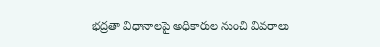భద్రతా విధానాలపై అధికారుల నుంచి వివరాలు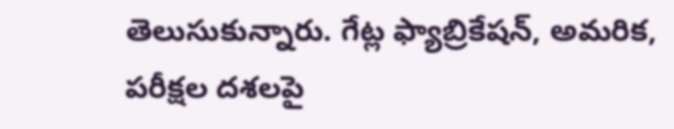తెలుసుకున్నారు. గేట్ల ఫ్యాబ్రికేషన్, అమరిక, పరీక్షల దశలపై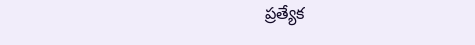ప్రత్యేక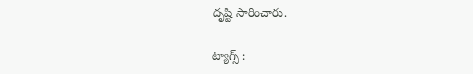దృష్టి సారించారు.

ట్యాగ్స్ :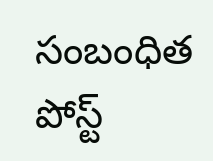సంబంధిత పోస్ట్